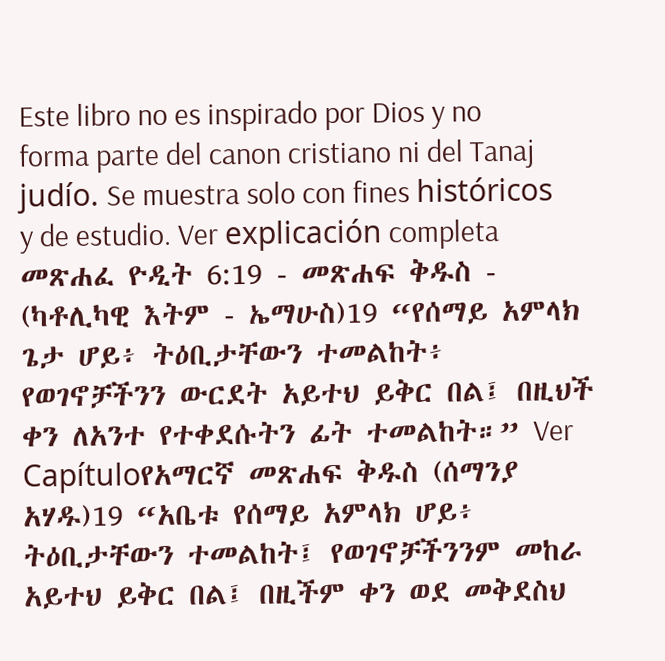Este libro no es inspirado por Dios y no forma parte del canon cristiano ni del Tanaj judío. Se muestra solo con fines históricos y de estudio. Ver explicación completa መጽሐፈ ዮዲት 6:19 - መጽሐፍ ቅዱስ - (ካቶሊካዊ እትም - ኤማሁስ)19 “የሰማይ አምላክ ጌታ ሆይ፥ ትዕቢታቸውን ተመልከት፥ የወገኖቻችንን ውርደት አይተህ ይቅር በል፤ በዚህች ቀን ለአንተ የተቀደሱትን ፊት ተመልከት።” Ver Capítuloየአማርኛ መጽሐፍ ቅዱስ (ሰማንያ አሃዱ)19 “አቤቱ የሰማይ አምላክ ሆይ፥ ትዕቢታቸውን ተመልከት፤ የወገኖቻችንንም መከራ አይተህ ይቅር በል፤ በዚችም ቀን ወደ መቅደስህ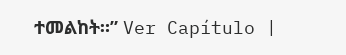ተመልከት።” Ver Capítulo |